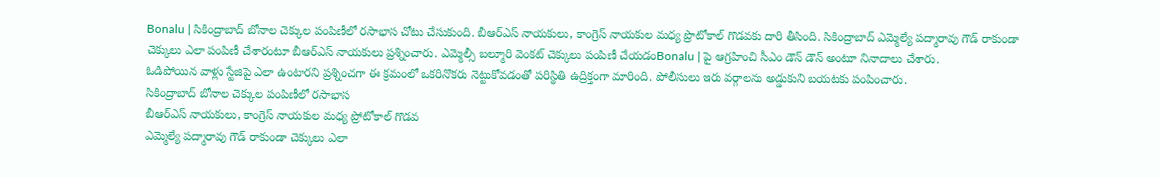Bonalu | సికింద్రాబాద్ బోనాల చెక్కుల పంపిణీలో రసాభాస చోటు చేసుకుంది. బీఆర్ఎస్ నాయకులు, కాంగ్రెస్ నాయకుల మధ్య ప్రొటోకాల్ గొడవకు దారి తీసింది. సికింద్రాబాద్ ఎమ్మెల్యే పద్మారావు గౌడ్ రాకుండా చెక్కులు ఎలా పంపిణీ చేశారంటూ బీఆర్ఎస్ నాయకులు ప్రశ్నించారు. ఎమ్మెల్సీ బల్మూరి వెంకట్ చెక్కులు పంపిణీ చేయడంBonalu | పై ఆగ్రహించి సీఎం డౌన్ డౌన్ అంటూ నినాదాలు చేశారు.
ఓడిపోయిన వాళ్లు స్టేజిపై ఎలా ఉంటారని ప్రశ్నించగా ఈ క్రమంలో ఒకరినొకరు నెట్టుకోవడంతో పరిస్థితి ఉద్రిక్తంగా మారింది. పోలీసులు ఇరు వర్గాలను అడ్డుకుని బయటకు పంపించారు.
సికింద్రాబాద్ బోనాల చెక్కుల పంపిణీలో రసాభాస
బీఆర్ఎస్ నాయకులు, కాంగ్రెస్ నాయకుల మధ్య ప్రోటోకాల్ గొడవ
ఎమ్మెల్యే పద్మారావు గౌడ్ రాకుండా చెక్కులు ఎలా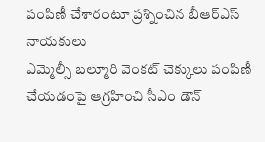పంపిణీ చేశారంటూ ప్రశ్నించిన బీఆర్ఎస్ నాయకులు
ఎమ్మెల్సీ బల్మూరి వెంకట్ చెక్కులు పంపిణీ చేయడంపై ఆగ్రహించి సీఎం డౌన్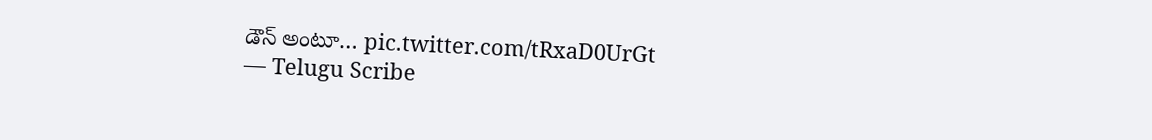డౌన్ అంటూ… pic.twitter.com/tRxaD0UrGt
— Telugu Scribe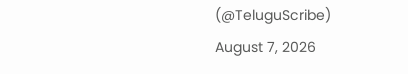(@TeluguScribe) August 7, 2026